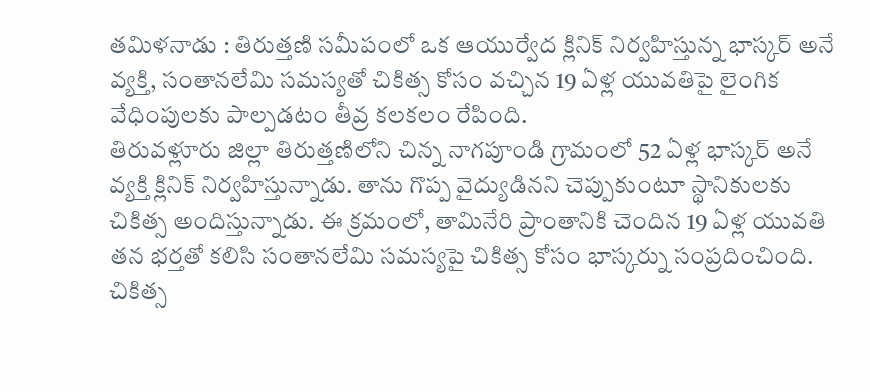తమిళనాడు : తిరుత్తణి సమీపంలో ఒక ఆయుర్వేద క్లినిక్ నిర్వహిస్తున్న భాస్కర్ అనే వ్యక్తి, సంతానలేమి సమస్యతో చికిత్స కోసం వచ్చిన 19 ఏళ్ల యువతిపై లైంగిక వేధింపులకు పాల్పడటం తీవ్ర కలకలం రేపింది.
తిరువళ్లూరు జిల్లా తిరుత్తణిలోని చిన్న నాగపూండి గ్రామంలో 52 ఏళ్ల భాస్కర్ అనే వ్యక్తి క్లినిక్ నిర్వహిస్తున్నాడు. తాను గొప్ప వైద్యుడినని చెప్పుకుంటూ స్థానికులకు చికిత్స అందిస్తున్నాడు. ఈ క్రమంలో, తామినేరి ప్రాంతానికి చెందిన 19 ఏళ్ల యువతి తన భర్తతో కలిసి సంతానలేమి సమస్యపై చికిత్స కోసం భాస్కర్ను సంప్రదించింది.
చికిత్స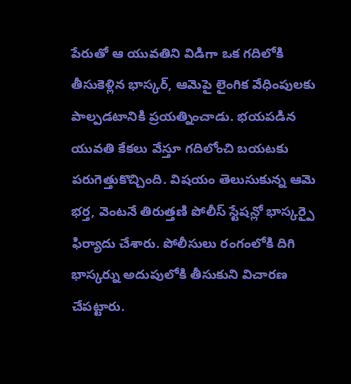పేరుతో ఆ యువతిని విడిగా ఒక గదిలోకి తీసుకెళ్లిన భాస్కర్, ఆమెపై లైంగిక వేధింపులకు పాల్పడటానికి ప్రయత్నించాడు. భయపడిన యువతి కేకలు వేస్తూ గదిలోంచి బయటకు పరుగెత్తుకొచ్చింది. విషయం తెలుసుకున్న ఆమె భర్త, వెంటనే తిరుత్తణి పోలీస్ స్టేషన్లో భాస్కర్పై ఫిర్యాదు చేశారు. పోలీసులు రంగంలోకి దిగి భాస్కర్ను అదుపులోకి తీసుకుని విచారణ చేపట్టారు.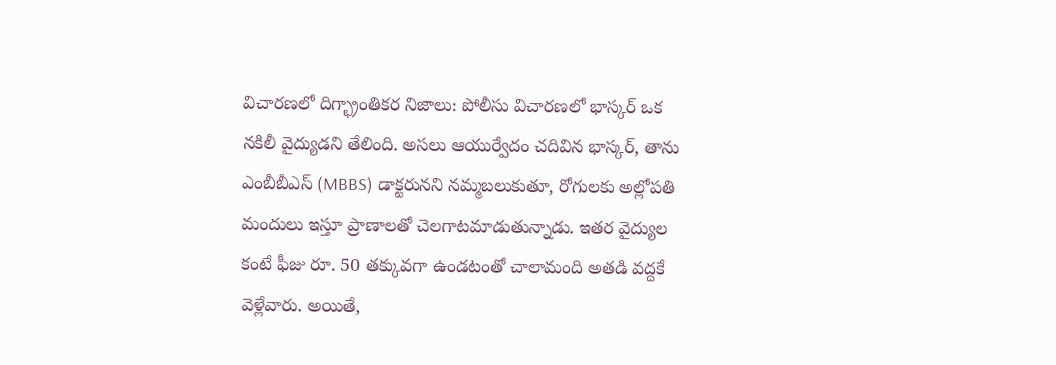విచారణలో దిగ్భ్రాంతికర నిజాలు: పోలీసు విచారణలో భాస్కర్ ఒక నకిలీ వైద్యుడని తేలింది. అసలు ఆయుర్వేదం చదివిన భాస్కర్, తాను ఎంబీబీఎస్ (MBBS) డాక్టరునని నమ్మబలుకుతూ, రోగులకు అల్లోపతి మందులు ఇస్తూ ప్రాణాలతో చెలగాటమాడుతున్నాడు. ఇతర వైద్యుల కంటే ఫీజు రూ. 50 తక్కువగా ఉండటంతో చాలామంది అతడి వద్దకే వెళ్లేవారు. అయితే,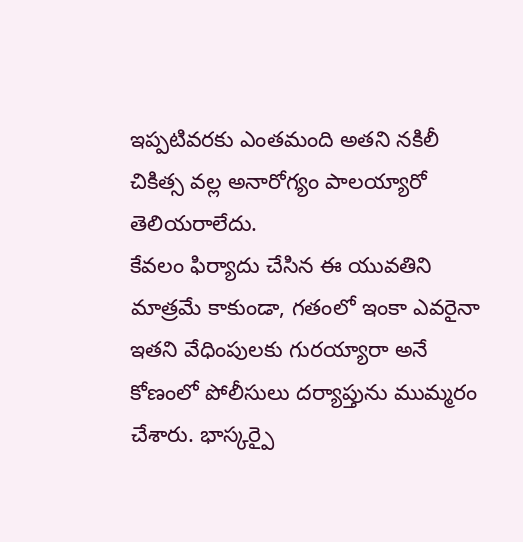ఇప్పటివరకు ఎంతమంది అతని నకిలీ చికిత్స వల్ల అనారోగ్యం పాలయ్యారో తెలియరాలేదు.
కేవలం ఫిర్యాదు చేసిన ఈ యువతిని మాత్రమే కాకుండా, గతంలో ఇంకా ఎవరైనా ఇతని వేధింపులకు గురయ్యారా అనే కోణంలో పోలీసులు దర్యాప్తును ముమ్మరం చేశారు. భాస్కర్పై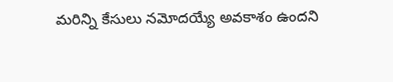మరిన్ని కేసులు నమోదయ్యే అవకాశం ఉందని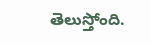తెలుస్తోంది.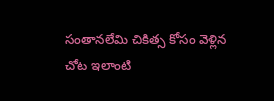సంతానలేమి చికిత్స కోసం వెళ్లిన చోట ఇలాంటి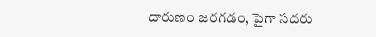దారుణం జరగడం, పైగా సదరు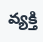వ్యక్తి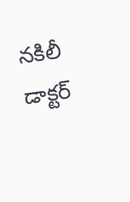నకిలీ డాక్టర్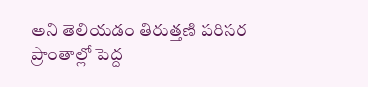అని తెలియడం తిరుత్తణి పరిసర ప్రాంతాల్లో పెద్ద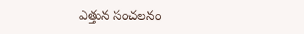ఎత్తున సంచలనం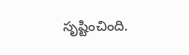సృష్టించింది.